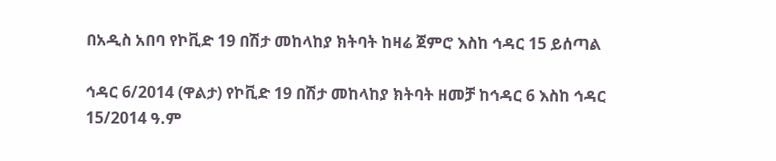በአዲስ አበባ የኮቪድ 19 በሽታ መከላከያ ክትባት ከዛሬ ጀምሮ እስከ ኅዳር 15 ይሰጣል

ኅዳር 6/2014 (ዋልታ) የኮቪድ 19 በሽታ መከላከያ ክትባት ዘመቻ ከኅዳር 6 እስከ ኅዳር 15/2014 ዓ.ም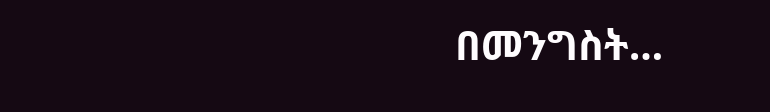በመንግስት…